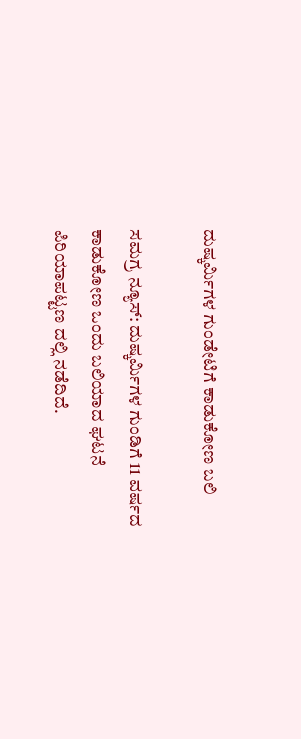ದುಷ್ಕರ್ಮಿಗಳ ಗುಂಡೇಟಿಗೆ ಕಾಡುಕೋಣ ಬಲಿ

ಸಮಗ್ರ ನ್ಯೂಸ್: ದುಷ್ಕರ್ಮಿಗಳ ಗುಂಡಿಗೆ 11 ವರ್ಷದ ಕಾಡುಕೋಣ ಒಂದು ಬಲಿಯಾದ ಘಟನೆ ಪಿರಿಯಾಪಟ್ಟಣ ದಲ್ಲಿ ನಡೆದಿದೆ.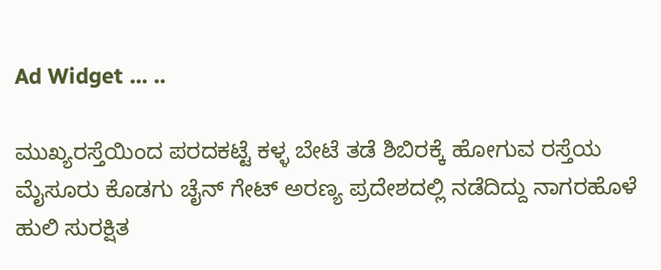Ad Widget ... ..

ಮುಖ್ಯರಸ್ತೆಯಿಂದ ಪರದಕಟ್ಟೆ ಕಳ್ಳ ಬೇಟೆ ತಡೆ ಶಿಬಿರಕ್ಕೆ ಹೋಗುವ ರಸ್ತೆಯ ಮೈಸೂರು ಕೊಡಗು ಚೈನ್ ಗೇಟ್ ಅರಣ್ಯ ಪ್ರದೇಶದಲ್ಲಿ ನಡೆದಿದ್ದು ನಾಗರಹೊಳೆ ಹುಲಿ ಸುರಕ್ಷಿತ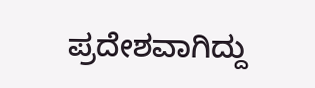ಪ್ರದೇಶವಾಗಿದ್ದು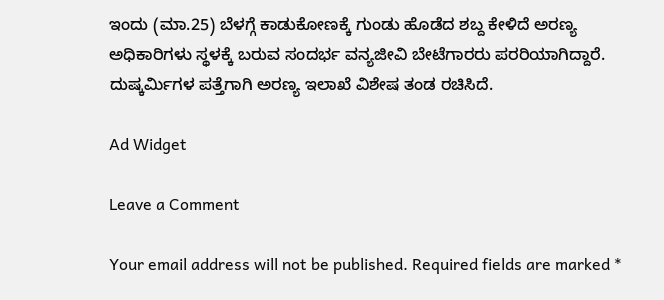ಇಂದು (ಮಾ.25) ಬೆಳಗ್ಗೆ ಕಾಡುಕೋಣಕ್ಕೆ ಗುಂಡು ಹೊಡೆದ ಶಬ್ದ ಕೇಳಿದೆ ಅರಣ್ಯ ಅಧಿಕಾರಿಗಳು ಸ್ಥಳಕ್ಕೆ ಬರುವ ಸಂದರ್ಭ ವನ್ಯಜೀವಿ ಬೇಟೆಗಾರರು ಪರರಿಯಾಗಿದ್ದಾರೆ. ದುಷ್ಕರ್ಮಿಗಳ ಪತ್ತೆಗಾಗಿ ಅರಣ್ಯ ಇಲಾಖೆ ವಿಶೇಷ ತಂಡ ರಚಿಸಿದೆ.

Ad Widget

Leave a Comment

Your email address will not be published. Required fields are marked *